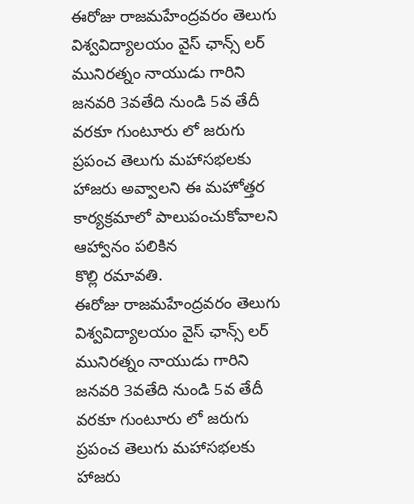ఈరోజు రాజమహేంద్రవరం తెలుగు విశ్వవిద్యాలయం వైస్ ఛాన్స్ లర్ మునిరత్నం నాయుడు గారిని జనవరి 3వతేది నుండి 5వ తేదీ వరకూ గుంటూరు లో జరుగు ప్రపంచ తెలుగు మహాసభలకు హాజరు అవ్వాలని ఈ మహోత్తర కార్యక్రమాలో పాలుపంచుకోవాలని ఆహ్వానం పలికిన
కొల్లి రమావతి.
ఈరోజు రాజమహేంద్రవరం తెలుగు విశ్వవిద్యాలయం వైస్ ఛాన్స్ లర్ మునిరత్నం నాయుడు గారిని జనవరి 3వతేది నుండి 5వ తేదీ వరకూ గుంటూరు లో జరుగు ప్రపంచ తెలుగు మహాసభలకు హాజరు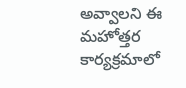అవ్వాలని ఈ మహోత్తర కార్యక్రమాలో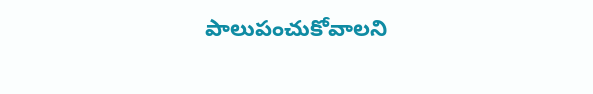పాలుపంచుకోవాలని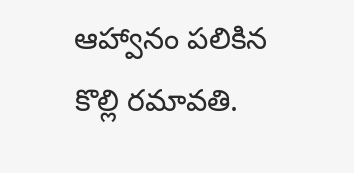ఆహ్వానం పలికిన
కొల్లి రమావతి.